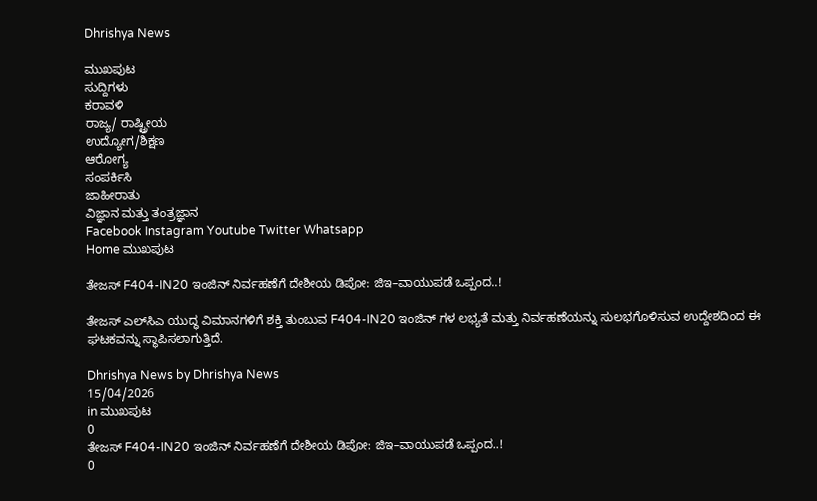Dhrishya News

ಮುಖಪುಟ
ಸುದ್ದಿಗಳು
ಕರಾವಳಿ
ರಾಜ್ಯ/ ರಾಷ್ಟ್ರೀಯ
ಉದ್ಯೋಗ/ಶಿಕ್ಷಣ
ಆರೋಗ್ಯ
ಸಂಪರ್ಕಿಸಿ
ಜಾಹೀರಾತು
ವಿಜ್ಞಾನ ಮತ್ತು ತಂತ್ರಜ್ಞಾನ
Facebook Instagram Youtube Twitter Whatsapp
Home ಮುಖಪುಟ

ತೇಜಸ್ F404-IN20 ಇಂಜಿನ್‌ ನಿರ್ವಹಣೆಗೆ ದೇಶೀಯ ಡಿಪೋ: ಜಿಇ–ವಾಯುಪಡೆ ಒಪ್ಪಂದ..!

ತೇಜಸ್ ಎಲ್‌ಸಿಎ ಯುದ್ಧ ವಿಮಾನಗಳಿಗೆ ಶಕ್ತಿ ತುಂಬುವ F404-IN20 ಇಂಜಿನ್‌ ಗಳ ಲಭ್ಯತೆ ಮತ್ತು ನಿರ್ವಹಣೆಯನ್ನು ಸುಲಭಗೊಳಿಸುವ ಉದ್ದೇಶದಿಂದ ಈ ಘಟಕವನ್ನು ಸ್ಥಾಪಿಸಲಾಗುತ್ತಿದೆ.

Dhrishya News by Dhrishya News
15/04/2026
in ಮುಖಪುಟ
0
ತೇಜಸ್ F404-IN20 ಇಂಜಿನ್‌ ನಿರ್ವಹಣೆಗೆ ದೇಶೀಯ ಡಿಪೋ: ಜಿಇ–ವಾಯುಪಡೆ ಒಪ್ಪಂದ..!
0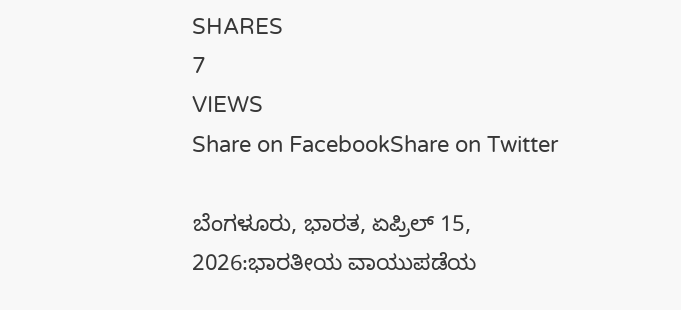SHARES
7
VIEWS
Share on FacebookShare on Twitter

ಬೆಂಗಳೂರು, ಭಾರತ, ಏಪ್ರಿಲ್ 15, 2026:ಭಾರತೀಯ ವಾಯುಪಡೆಯ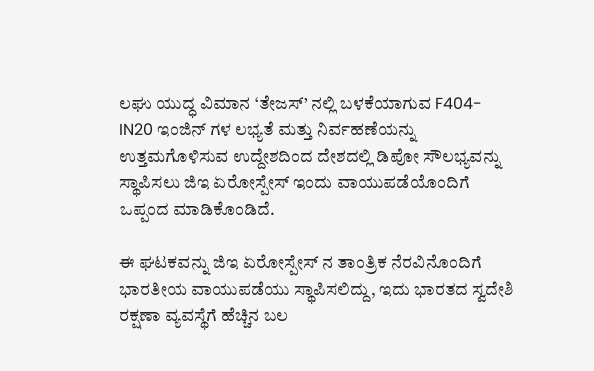ಲಘು ಯುದ್ಧ ವಿಮಾನ ‘ತೇಜಸ್’ ನಲ್ಲಿ ಬಳಕೆಯಾಗುವ F404-IN20 ಇಂಜಿನ್‌ ಗಳ ಲಭ್ಯತೆ ಮತ್ತು ನಿರ್ವಹಣೆಯನ್ನು ಉತ್ತಮಗೊಳಿಸುವ ಉದ್ದೇಶದಿಂದ ದೇಶದಲ್ಲಿ ಡಿಪೋ ಸೌಲಭ್ಯವನ್ನು ಸ್ಥಾಪಿಸಲು ಜಿಇ ಏರೋಸ್ಪೇಸ್ ಇಂದು ವಾಯುಪಡೆಯೊಂದಿಗೆ ಒಪ್ಪಂದ ಮಾಡಿಕೊಂಡಿದೆ.

ಈ ಘಟಕವನ್ನು ಜಿಇ ಏರೋಸ್ಪೇಸ್‌ ನ ತಾಂತ್ರಿಕ ನೆರವಿನೊಂದಿಗೆ ಭಾರತೀಯ ವಾಯುಪಡೆಯು ಸ್ಥಾಪಿಸಲಿದ್ದು, ಇದು ಭಾರತದ ಸ್ವದೇಶಿ ರಕ್ಷಣಾ ವ್ಯವಸ್ಥೆಗೆ ಹೆಚ್ಚಿನ ಬಲ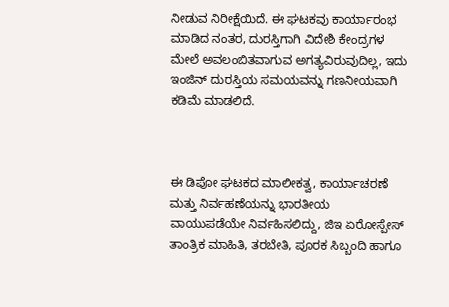ನೀಡುವ ನಿರೀಕ್ಷೆಯಿದೆ. ಈ ಘಟಕವು ಕಾರ್ಯಾರಂಭ ಮಾಡಿದ ನಂತರ, ದುರಸ್ತಿಗಾಗಿ ವಿದೇಶಿ ಕೇಂದ್ರಗಳ ಮೇಲೆ ಅವಲಂಬಿತವಾಗುವ ಅಗತ್ಯವಿರುವುದಿಲ್ಲ, ಇದು ಇಂಜಿನ್ ದುರಸ್ತಿಯ ಸಮಯವನ್ನು ಗಣನೀಯವಾಗಿ ಕಡಿಮೆ ಮಾಡಲಿದೆ.



ಈ ಡಿಪೋ ಘಟಕದ ಮಾಲೀಕತ್ವ, ಕಾರ್ಯಾಚರಣೆ ಮತ್ತು ನಿರ್ವಹಣೆಯನ್ನು ಭಾರತೀಯ ವಾಯುಪಡೆಯೇ ನಿರ್ವಹಿಸಲಿದ್ದು, ಜಿಇ ಏರೋಸ್ಪೇಸ್ ತಾಂತ್ರಿಕ ಮಾಹಿತಿ, ತರಬೇತಿ, ಪೂರಕ ಸಿಬ್ಬಂದಿ ಹಾಗೂ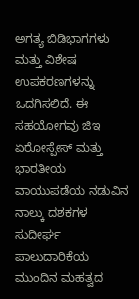ಅಗತ್ಯ ಬಿಡಿಭಾಗಗಳು ಮತ್ತು ವಿಶೇಷ ಉಪಕರಣಗಳನ್ನು ಒದಗಿಸಲಿದೆ. ಈ ಸಹಯೋಗವು ಜಿಇ ಏರೋಸ್ಪೇಸ್ ಮತ್ತು ಭಾರತೀಯ ವಾಯುಪಡೆಯ ನಡುವಿನ ನಾಲ್ಕು ದಶಕಗಳ ಸುದೀರ್ಘ ಪಾಲುದಾರಿಕೆಯ ಮುಂದಿನ ಮಹತ್ವದ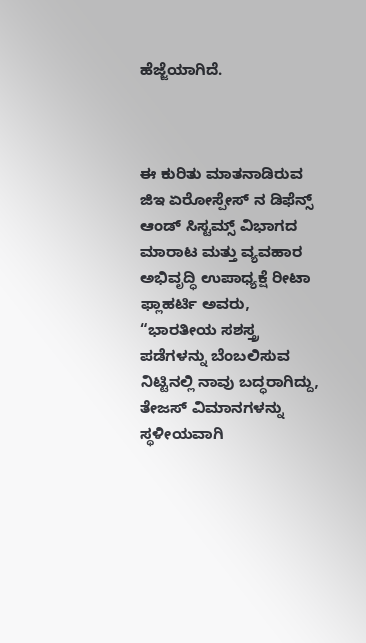ಹೆಜ್ಜೆಯಾಗಿದೆ.



ಈ ಕುರಿತು ಮಾತನಾಡಿರುವ ಜಿಇ ಏರೋಸ್ಪೇಸ್‌ ನ ಡಿಫೆನ್ಸ್ ಆಂಡ್ ಸಿಸ್ಟಮ್ಸ್ ವಿಭಾಗದ ಮಾರಾಟ ಮತ್ತು ವ್ಯವಹಾರ ಅಭಿವೃದ್ಧಿ ಉಪಾಧ್ಯಕ್ಷೆ ರೀಟಾ ಫ್ಲಾಹರ್ಟಿ ಅವರು, “ಭಾರತೀಯ ಸಶಸ್ತ್ರ ಪಡೆಗಳನ್ನು ಬೆಂಬಲಿಸುವ ನಿಟ್ಟಿನಲ್ಲಿ ನಾವು ಬದ್ಧರಾಗಿದ್ದು, ತೇಜಸ್ ವಿಮಾನಗಳನ್ನು ಸ್ಥಳೀಯವಾಗಿ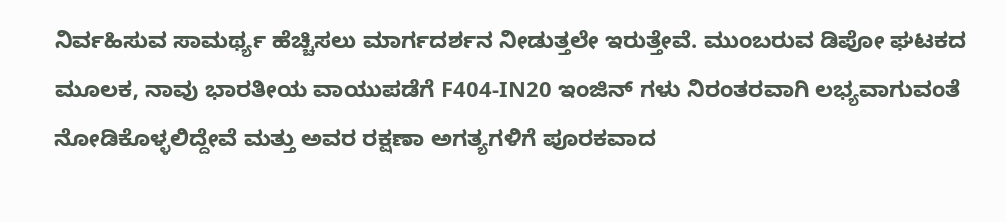ನಿರ್ವಹಿಸುವ ಸಾಮರ್ಥ್ಯ ಹೆಚ್ಚಿಸಲು ಮಾರ್ಗದರ್ಶನ ನೀಡುತ್ತಲೇ ಇರುತ್ತೇವೆ. ಮುಂಬರುವ ಡಿಪೋ ಘಟಕದ ಮೂಲಕ, ನಾವು ಭಾರತೀಯ ವಾಯುಪಡೆಗೆ F404-IN20 ಇಂಜಿನ್‌ ಗಳು ನಿರಂತರವಾಗಿ ಲಭ್ಯವಾಗುವಂತೆ ನೋಡಿಕೊಳ್ಳಲಿದ್ದೇವೆ ಮತ್ತು ಅವರ ರಕ್ಷಣಾ ಅಗತ್ಯಗಳಿಗೆ ಪೂರಕವಾದ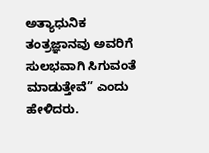ಅತ್ಯಾಧುನಿಕ ತಂತ್ರಜ್ಞಾನವು ಅವರಿಗೆ ಸುಲಭವಾಗಿ ಸಿಗುವಂತೆ ಮಾಡುತ್ತೇವೆ” ಎಂದು ಹೇಳಿದರು.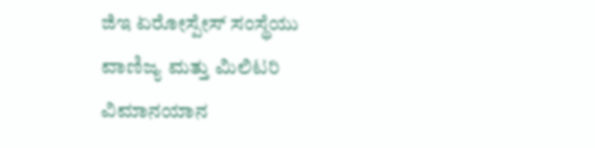ಜಿಇ ಏರೋಸ್ಪೇಸ್ ಸಂಸ್ಥೆಯು ವಾಣಿಜ್ಯ ಮತ್ತು ಮಿಲಿಟರಿ ವಿಮಾನಯಾನ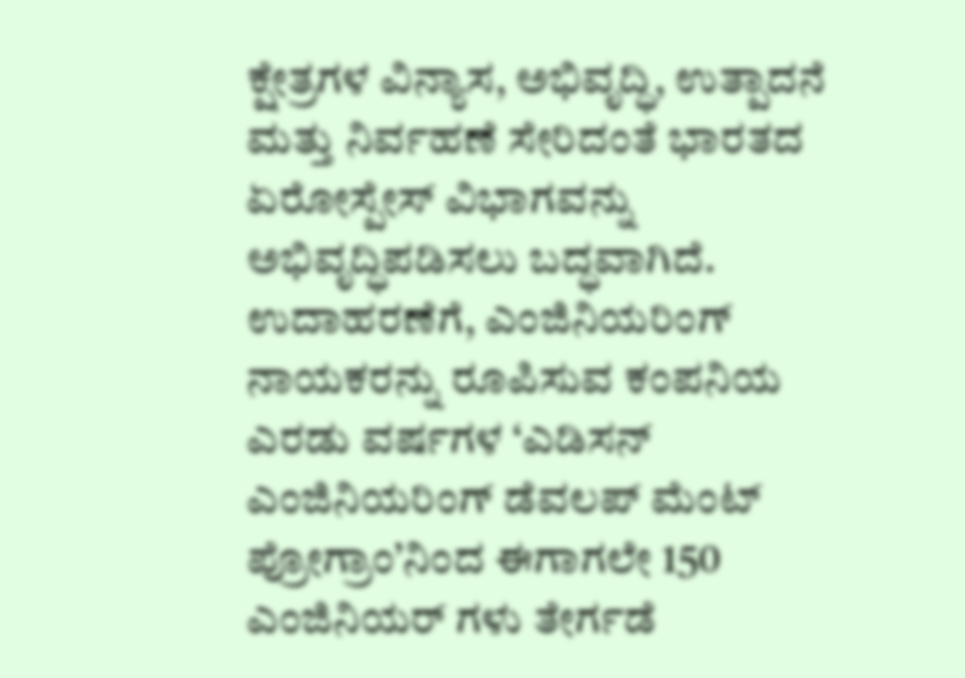ಕ್ಷೇತ್ರಗಳ ವಿನ್ಯಾಸ, ಅಭಿವೃದ್ಧಿ, ಉತ್ಪಾದನೆ ಮತ್ತು ನಿರ್ವಹಣೆ ಸೇರಿದಂತೆ ಭಾರತದ ಏರೋಸ್ಪೇಸ್ ವಿಭಾಗವನ್ನು ಅಭಿವೃದ್ಧಿಪಡಿಸಲು ಬದ್ಧವಾಗಿದೆ. ಉದಾಹರಣೆಗೆ, ಎಂಜಿನಿಯರಿಂಗ್ ನಾಯಕರನ್ನು ರೂಪಿಸುವ ಕಂಪನಿಯ ಎರಡು ವರ್ಷಗಳ ‘ಎಡಿಸನ್ ಎಂಜಿನಿಯರಿಂಗ್ ಡೆವಲಪ್‌ ಮೆಂಟ್ ಪ್ರೋಗ್ರಾಂ’ನಿಂದ ಈಗಾಗಲೇ 150 ಎಂಜಿನಿಯರ್‌ ಗಳು ತೇರ್ಗಡೆ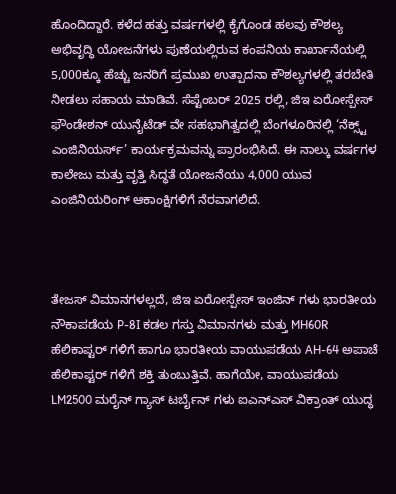ಹೊಂದಿದ್ದಾರೆ. ಕಳೆದ ಹತ್ತು ವರ್ಷಗಳಲ್ಲಿ ಕೈಗೊಂಡ ಹಲವು ಕೌಶಲ್ಯ ಅಭಿವೃದ್ಧಿ ಯೋಜನೆಗಳು ಪುಣೆಯಲ್ಲಿರುವ ಕಂಪನಿಯ ಕಾರ್ಖಾನೆಯಲ್ಲಿ 5,000ಕ್ಕೂ ಹೆಚ್ಚು ಜನರಿಗೆ ಪ್ರಮುಖ ಉತ್ಪಾದನಾ ಕೌಶಲ್ಯಗಳಲ್ಲಿ ತರಬೇತಿ ನೀಡಲು ಸಹಾಯ ಮಾಡಿವೆ. ಸೆಪ್ಟೆಂಬರ್ 2025 ರಲ್ಲಿ, ಜಿಇ ಏರೋಸ್ಪೇಸ್ ಫೌಂಡೇಶನ್ ಯುನೈಟೆಡ್ ವೇ ಸಹಭಾಗಿತ್ವದಲ್ಲಿ ಬೆಂಗಳೂರಿನಲ್ಲಿ ‘ನೆಕ್ಸ್ಟ್ ಎಂಜಿನಿಯರ್ಸ್’ ಕಾರ್ಯಕ್ರಮವನ್ನು ಪ್ರಾರಂಭಿಸಿದೆ. ಈ ನಾಲ್ಕು ವರ್ಷಗಳ ಕಾಲೇಜು ಮತ್ತು ವೃತ್ತಿ ಸಿದ್ಧತೆ ಯೋಜನೆಯು 4,000 ಯುವ ಎಂಜಿನಿಯರಿಂಗ್ ಆಕಾಂಕ್ಷಿಗಳಿಗೆ ನೆರವಾಗಲಿದೆ.



ತೇಜಸ್ ವಿಮಾನಗಳಲ್ಲದೆ, ಜಿಇ ಏರೋಸ್ಪೇಸ್ ಇಂಜಿನ್‌ ಗಳು ಭಾರತೀಯ ನೌಕಾಪಡೆಯ P-8I ಕಡಲ ಗಸ್ತು ವಿಮಾನಗಳು ಮತ್ತು MH60R ಹೆಲಿಕಾಪ್ಟರ್‌ ಗಳಿಗೆ ಹಾಗೂ ಭಾರತೀಯ ವಾಯುಪಡೆಯ AH-64 ಅಪಾಚೆ ಹೆಲಿಕಾಪ್ಟರ್‌ ಗಳಿಗೆ ಶಕ್ತಿ ತುಂಬುತ್ತಿವೆ. ಹಾಗೆಯೇ, ವಾಯುಪಡೆಯ LM2500 ಮರೈನ್ ಗ್ಯಾಸ್ ಟರ್ಬೈನ್‌ ಗಳು ಐಎನ್‌ಎಸ್ ವಿಕ್ರಾಂತ್ ಯುದ್ಧ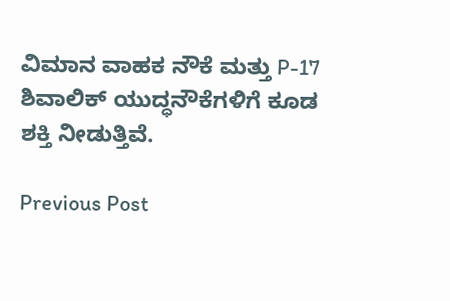ವಿಮಾನ ವಾಹಕ ನೌಕೆ ಮತ್ತು P-17 ಶಿವಾಲಿಕ್ ಯುದ್ಧನೌಕೆಗಳಿಗೆ ಕೂಡ ಶಕ್ತಿ ನೀಡುತ್ತಿವೆ.

Previous Post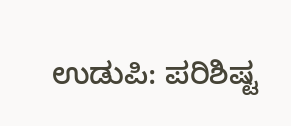ಉಡುಪಿ: ಪರಿಶಿಷ್ಟ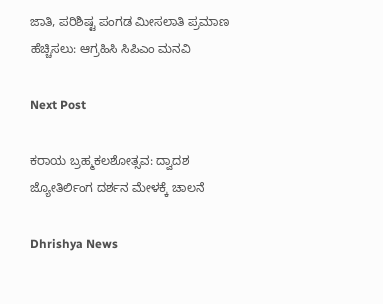ಜಾತಿ, ಪರಿಶಿಷ್ಟ ಪಂಗಡ ಮೀಸಲಾತಿ ಪ್ರಮಾಣ ಹೆಚ್ಚಿಸಲು: ಆಗ್ರಹಿಸಿ ಸಿಪಿಎಂ ಮನವಿ

Next Post

ಕರಾಯ ಬ್ರಹ್ಮಕಲಶೋತ್ಸವ: ದ್ವಾದಶ ಜ್ಯೋತಿರ್ಲಿಂಗ ದರ್ಶನ ಮೇಳಕ್ಕೆ ಚಾಲನೆ

Dhrishya News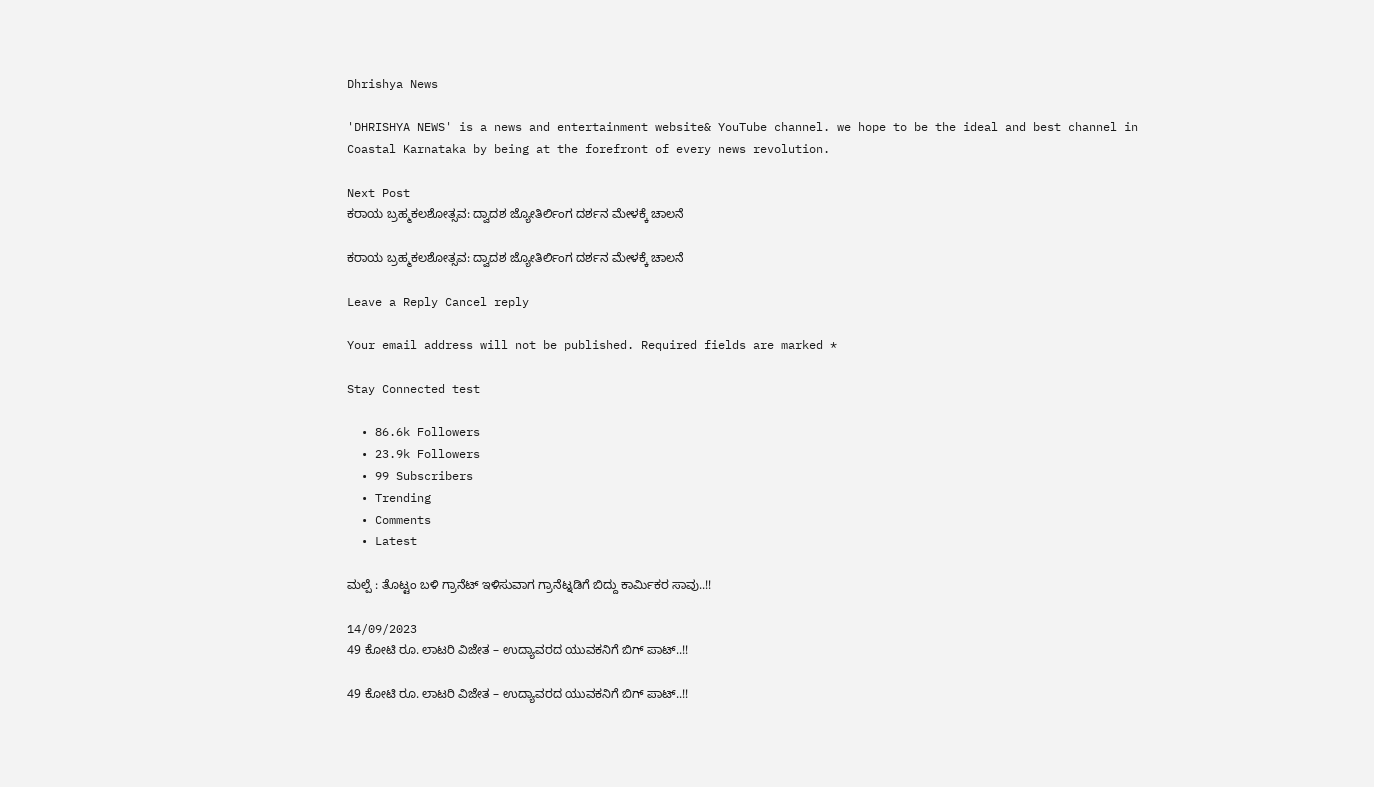Dhrishya News

'DHRISHYA NEWS' is a news and entertainment website& YouTube channel. we hope to be the ideal and best channel in Coastal Karnataka by being at the forefront of every news revolution.

Next Post
ಕರಾಯ ಬ್ರಹ್ಮಕಲಶೋತ್ಸವ: ದ್ವಾದಶ ಜ್ಯೋತಿರ್ಲಿಂಗ ದರ್ಶನ ಮೇಳಕ್ಕೆ ಚಾಲನೆ

ಕರಾಯ ಬ್ರಹ್ಮಕಲಶೋತ್ಸವ: ದ್ವಾದಶ ಜ್ಯೋತಿರ್ಲಿಂಗ ದರ್ಶನ ಮೇಳಕ್ಕೆ ಚಾಲನೆ

Leave a Reply Cancel reply

Your email address will not be published. Required fields are marked *

Stay Connected test

  • 86.6k Followers
  • 23.9k Followers
  • 99 Subscribers
  • Trending
  • Comments
  • Latest

ಮಲ್ಪೆ : ತೊಟ್ಟಂ ಬಳಿ ಗ್ರಾನೆಟ್ ಇಳಿಸುವಾಗ ಗ್ರಾನೆಟ್ನಡಿಗೆ ಬಿದ್ದು ಕಾರ್ಮಿಕರ ಸಾವು..!!

14/09/2023
49 ಕೋಟಿ ರೂ. ಲಾಟರಿ ವಿಜೇತ – ಉದ್ಯಾವರದ ಯುವಕನಿಗೆ ಬಿಗ್ ಪಾಟ್..!!

49 ಕೋಟಿ ರೂ. ಲಾಟರಿ ವಿಜೇತ – ಉದ್ಯಾವರದ ಯುವಕನಿಗೆ ಬಿಗ್ ಪಾಟ್..!!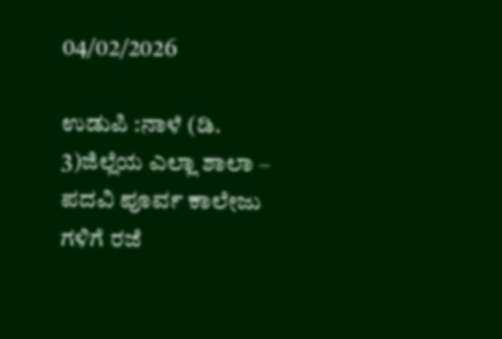04/02/2026

ಉಡುಪಿ :ನಾಳೆ (ಡಿ. 3)ಜಿಲ್ಲೆಯ ಎಲ್ಲಾ ಶಾಲಾ – ಪದವಿ ಪೂರ್ವ ಕಾಲೇಜು ಗಳಿಗೆ ರಜೆ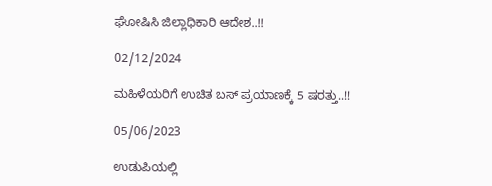ಘೋಷಿಸಿ ಜಿಲ್ಲಾಧಿಕಾರಿ ಆದೇಶ..!!

02/12/2024

ಮಹಿಳೆಯರಿಗೆ ಉಚಿತ ಬಸ್ ಪ್ರಯಾಣಕ್ಕೆ 5 ಷರತ್ತು..!!

05/06/2023

ಉಡುಪಿಯಲ್ಲಿ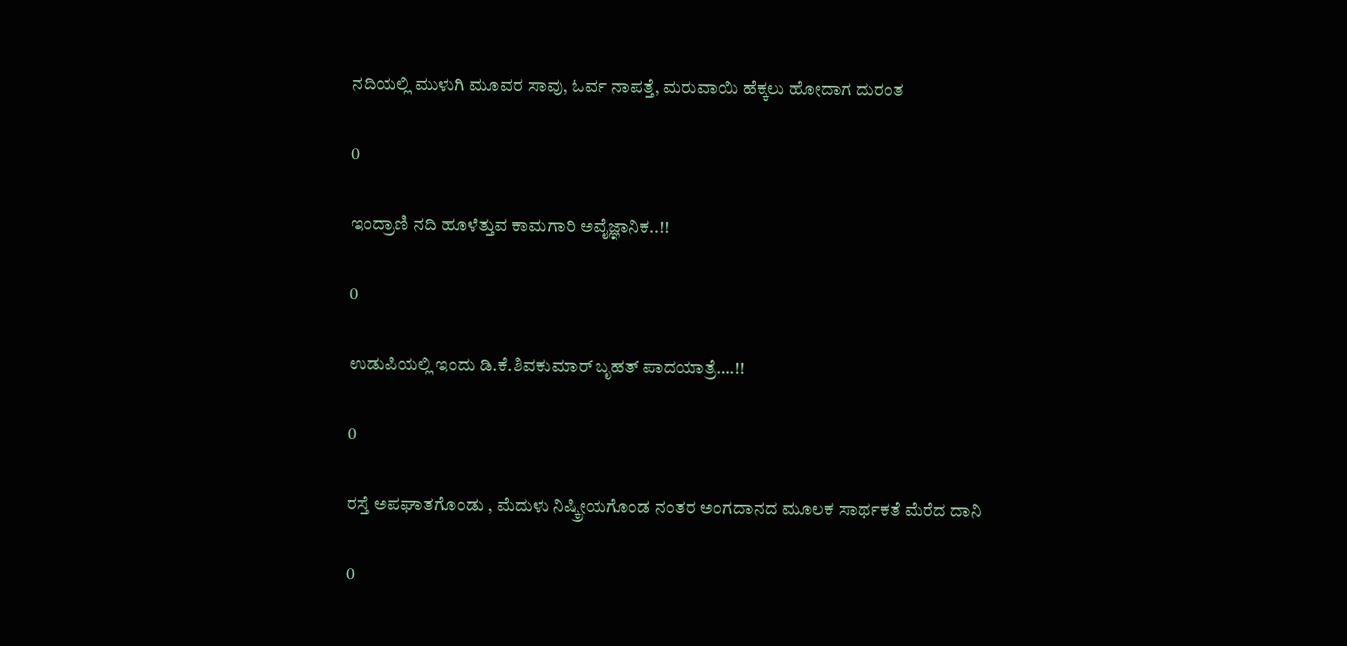ನದಿಯಲ್ಲಿ ಮುಳುಗಿ ಮೂವರ ಸಾವು, ಓರ್ವ ನಾಪತ್ತೆ, ಮರುವಾಯಿ ಹೆಕ್ಕಲು ಹೋದಾಗ ದುರಂತ

0

ಇಂದ್ರಾಣಿ ನದಿ ಹೂಳೆತ್ತುವ ಕಾಮಗಾರಿ ಅವೈಜ್ಞಾನಿಕ..!!

0

ಉಡುಪಿಯಲ್ಲಿ ಇಂದು ಡಿ.ಕೆ.ಶಿವಕುಮಾರ್‌ ಬೃಹತ್ ಪಾದಯಾತ್ರೆ….!!

0

ರಸ್ತೆ ಅಪಘಾತಗೊಂಡು , ಮೆದುಳು ನಿಷ್ಕ್ರೀಯಗೊಂಡ ನಂತರ ಅಂಗದಾನದ ಮೂಲಕ ಸಾರ್ಥಕತೆ ಮೆರೆದ ದಾನಿ

0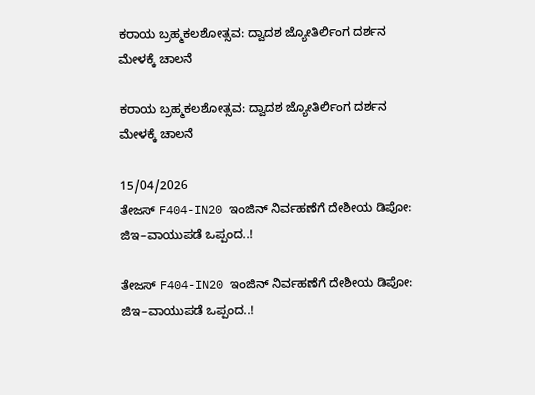ಕರಾಯ ಬ್ರಹ್ಮಕಲಶೋತ್ಸವ: ದ್ವಾದಶ ಜ್ಯೋತಿರ್ಲಿಂಗ ದರ್ಶನ ಮೇಳಕ್ಕೆ ಚಾಲನೆ

ಕರಾಯ ಬ್ರಹ್ಮಕಲಶೋತ್ಸವ: ದ್ವಾದಶ ಜ್ಯೋತಿರ್ಲಿಂಗ ದರ್ಶನ ಮೇಳಕ್ಕೆ ಚಾಲನೆ

15/04/2026
ತೇಜಸ್ F404-IN20 ಇಂಜಿನ್‌ ನಿರ್ವಹಣೆಗೆ ದೇಶೀಯ ಡಿಪೋ: ಜಿಇ–ವಾಯುಪಡೆ ಒಪ್ಪಂದ..!

ತೇಜಸ್ F404-IN20 ಇಂಜಿನ್‌ ನಿರ್ವಹಣೆಗೆ ದೇಶೀಯ ಡಿಪೋ: ಜಿಇ–ವಾಯುಪಡೆ ಒಪ್ಪಂದ..!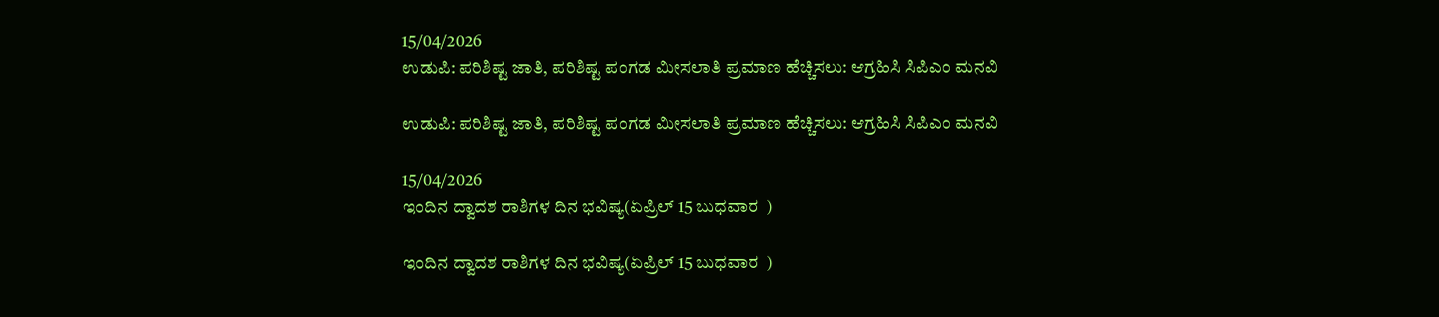15/04/2026
ಉಡುಪಿ: ಪರಿಶಿಷ್ಟ ಜಾತಿ, ಪರಿಶಿಷ್ಟ ಪಂಗಡ ಮೀಸಲಾತಿ ಪ್ರಮಾಣ ಹೆಚ್ಚಿಸಲು: ಆಗ್ರಹಿಸಿ ಸಿಪಿಎಂ ಮನವಿ

ಉಡುಪಿ: ಪರಿಶಿಷ್ಟ ಜಾತಿ, ಪರಿಶಿಷ್ಟ ಪಂಗಡ ಮೀಸಲಾತಿ ಪ್ರಮಾಣ ಹೆಚ್ಚಿಸಲು: ಆಗ್ರಹಿಸಿ ಸಿಪಿಎಂ ಮನವಿ

15/04/2026
ಇಂದಿನ ದ್ವಾದಶ ರಾಶಿಗಳ ದಿನ ಭವಿಷ್ಯ(ಏಪ್ರಿಲ್ 15 ಬುಧವಾರ  )

ಇಂದಿನ ದ್ವಾದಶ ರಾಶಿಗಳ ದಿನ ಭವಿಷ್ಯ(ಏಪ್ರಿಲ್ 15 ಬುಧವಾರ  )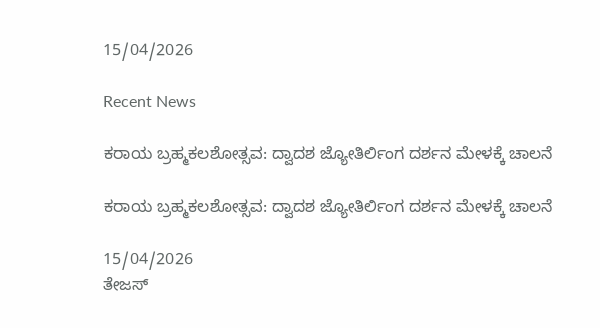15/04/2026

Recent News

ಕರಾಯ ಬ್ರಹ್ಮಕಲಶೋತ್ಸವ: ದ್ವಾದಶ ಜ್ಯೋತಿರ್ಲಿಂಗ ದರ್ಶನ ಮೇಳಕ್ಕೆ ಚಾಲನೆ

ಕರಾಯ ಬ್ರಹ್ಮಕಲಶೋತ್ಸವ: ದ್ವಾದಶ ಜ್ಯೋತಿರ್ಲಿಂಗ ದರ್ಶನ ಮೇಳಕ್ಕೆ ಚಾಲನೆ

15/04/2026
ತೇಜಸ್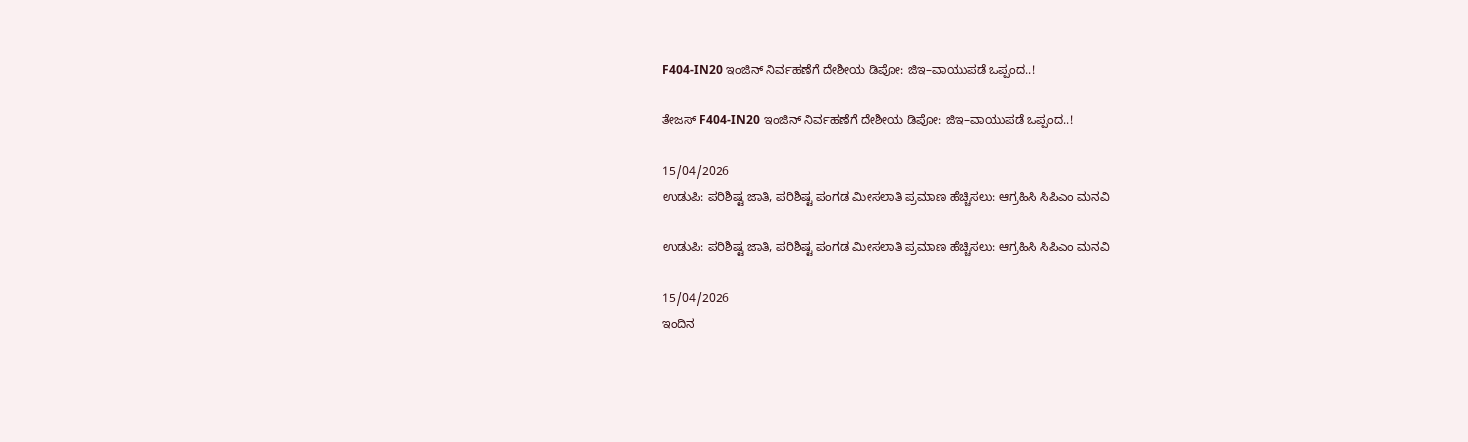F404-IN20 ಇಂಜಿನ್‌ ನಿರ್ವಹಣೆಗೆ ದೇಶೀಯ ಡಿಪೋ: ಜಿಇ–ವಾಯುಪಡೆ ಒಪ್ಪಂದ..!

ತೇಜಸ್ F404-IN20 ಇಂಜಿನ್‌ ನಿರ್ವಹಣೆಗೆ ದೇಶೀಯ ಡಿಪೋ: ಜಿಇ–ವಾಯುಪಡೆ ಒಪ್ಪಂದ..!

15/04/2026
ಉಡುಪಿ: ಪರಿಶಿಷ್ಟ ಜಾತಿ, ಪರಿಶಿಷ್ಟ ಪಂಗಡ ಮೀಸಲಾತಿ ಪ್ರಮಾಣ ಹೆಚ್ಚಿಸಲು: ಆಗ್ರಹಿಸಿ ಸಿಪಿಎಂ ಮನವಿ

ಉಡುಪಿ: ಪರಿಶಿಷ್ಟ ಜಾತಿ, ಪರಿಶಿಷ್ಟ ಪಂಗಡ ಮೀಸಲಾತಿ ಪ್ರಮಾಣ ಹೆಚ್ಚಿಸಲು: ಆಗ್ರಹಿಸಿ ಸಿಪಿಎಂ ಮನವಿ

15/04/2026
ಇಂದಿನ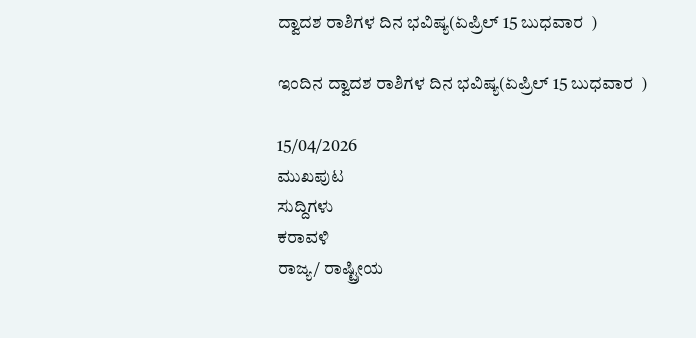ದ್ವಾದಶ ರಾಶಿಗಳ ದಿನ ಭವಿಷ್ಯ(ಏಪ್ರಿಲ್ 15 ಬುಧವಾರ  )

ಇಂದಿನ ದ್ವಾದಶ ರಾಶಿಗಳ ದಿನ ಭವಿಷ್ಯ(ಏಪ್ರಿಲ್ 15 ಬುಧವಾರ  )

15/04/2026
ಮುಖಪುಟ
ಸುದ್ದಿಗಳು
ಕರಾವಳಿ
ರಾಜ್ಯ/ ರಾಷ್ಟ್ರೀಯ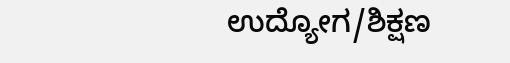ಉದ್ಯೋಗ/ಶಿಕ್ಷಣ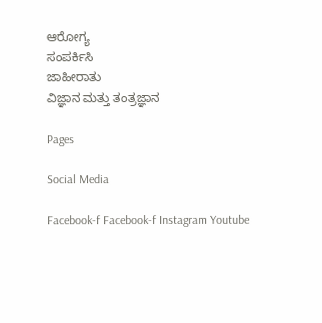ಆರೋಗ್ಯ
ಸಂಪರ್ಕಿಸಿ
ಜಾಹೀರಾತು
ವಿಜ್ಞಾನ ಮತ್ತು ತಂತ್ರಜ್ಞಾನ

Pages

Social Media

Facebook-f Facebook-f Instagram Youtube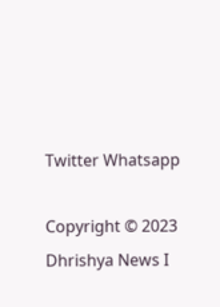Twitter Whatsapp

Copyright © 2023 Dhrishya News I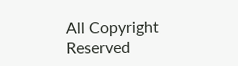All Copyright Reserved